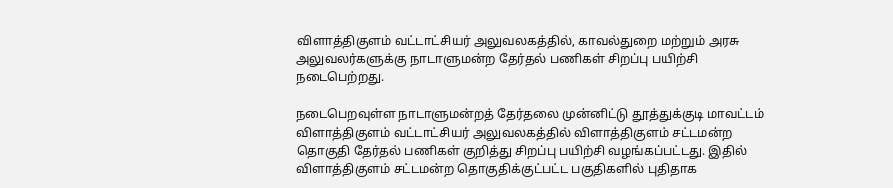விளாத்திகுளம் வட்டாட்சியர் அலுவலகத்தில், காவல்துறை மற்றும் அரசு அலுவலர்களுக்கு நாடாளுமன்ற தேர்தல் பணிகள் சிறப்பு பயிற்சி நடைபெற்றது.

நடைபெறவுள்ள நாடாளுமன்றத் தேர்தலை முன்னிட்டு தூத்துக்குடி மாவட்டம் விளாத்திகுளம் வட்டாட்சியர் அலுவலகத்தில் விளாத்திகுளம் சட்டமன்ற தொகுதி தேர்தல் பணிகள் குறித்து சிறப்பு பயிற்சி வழங்கப்பட்டது. இதில் விளாத்திகுளம் சட்டமன்ற தொகுதிக்குட்பட்ட பகுதிகளில் புதிதாக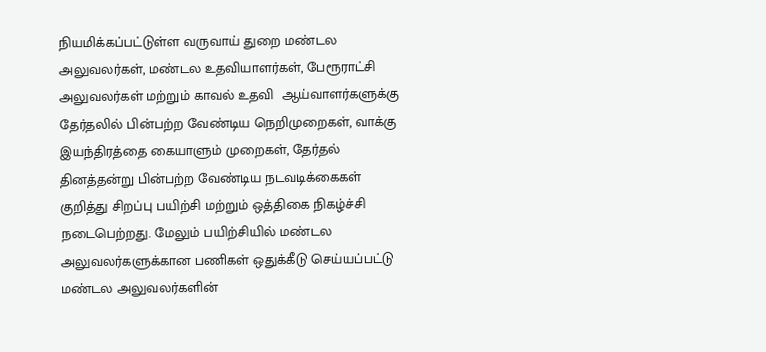நியமிக்கப்பட்டுள்ள வருவாய் துறை மண்டல அலுவலர்கள், மண்டல உதவியாளர்கள், பேரூராட்சி அலுவலர்கள் மற்றும் காவல் உதவி  ஆய்வாளர்களுக்கு தேர்தலில் பின்பற்ற வேண்டிய நெறிமுறைகள், வாக்கு இயந்திரத்தை கையாளும் முறைகள், தேர்தல் தினத்தன்று பின்பற்ற வேண்டிய நடவடிக்கைகள் குறித்து சிறப்பு பயிற்சி மற்றும் ஒத்திகை நிகழ்ச்சி நடைபெற்றது. மேலும் பயிற்சியில் மண்டல அலுவலர்களுக்கான பணிகள் ஒதுக்கீடு செய்யப்பட்டு மண்டல அலுவலர்களின்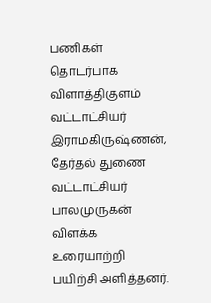பணிகள் தொடர்பாக விளாத்திகுளம் வட்டாட்சியர் இராமகிருஷ்ணன், தேர்தல் துணை வட்டாட்சியர் பாலமுருகன் விளக்க உரையாற்றி பயிற்சி அளித்தனர்.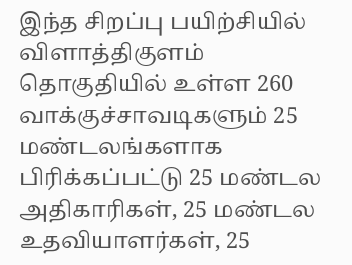இந்த சிறப்பு பயிற்சியில் விளாத்திகுளம்  தொகுதியில் உள்ள 260 வாக்குச்சாவடிகளும் 25 மண்டலங்களாக பிரிக்கப்பட்டு 25 மண்டல அதிகாரிகள், 25 மண்டல உதவியாளர்கள், 25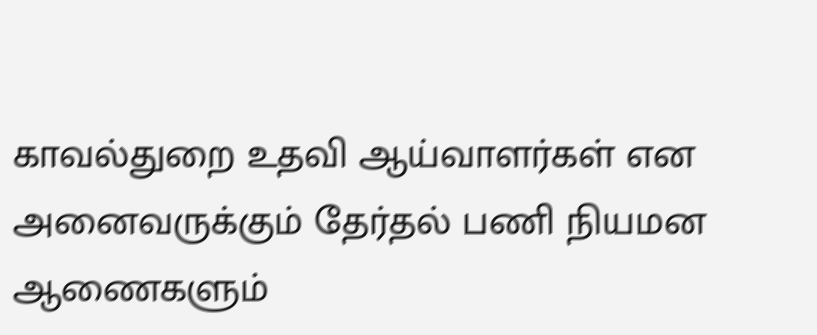காவல்துறை உதவி ஆய்வாளர்கள் என அனைவருக்கும் தேர்தல் பணி நியமன ஆணைகளும்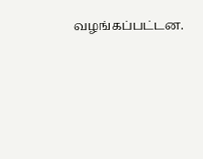வழங்கப்பட்டன.